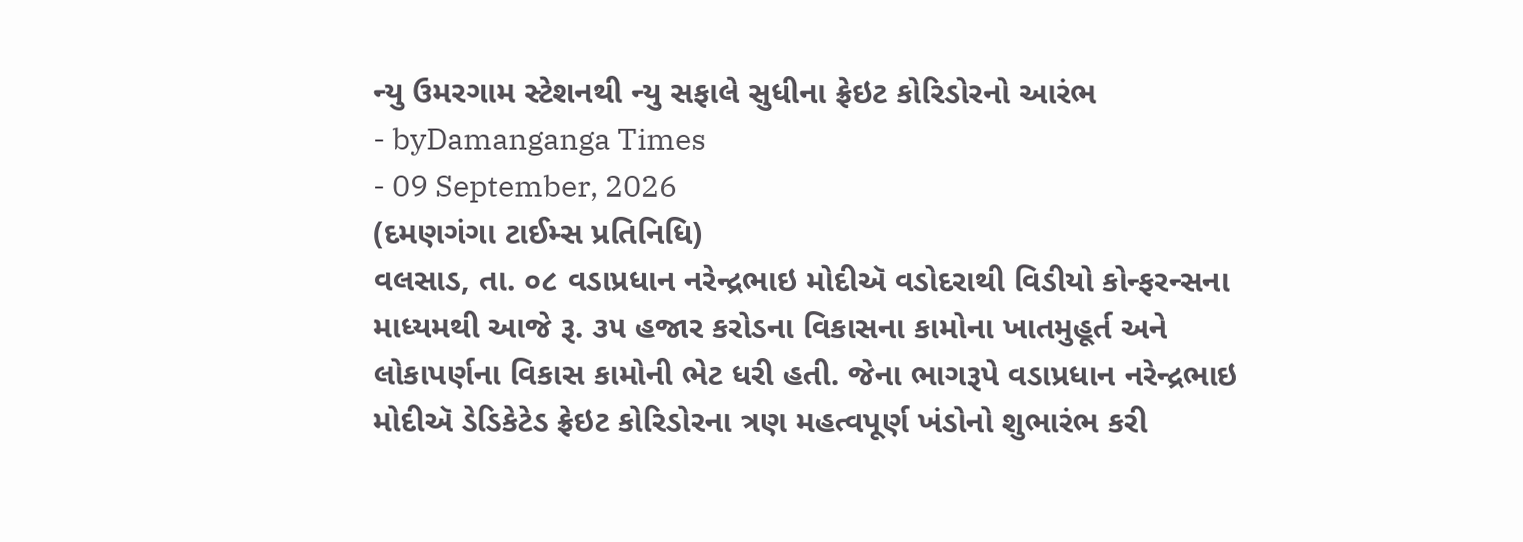ન્યુ ઉમરગામ સ્ટેશનથી ન્યુ સફાલે સુધીના ફ્રેઇટ કોરિડોરનો આરંભ
- byDamanganga Times
- 09 September, 2026
(દમણગંગા ટાઈમ્સ પ્રતિનિધિ)
વલસાડ, તા. ૦૮ વડાપ્રધાન નરેન્દ્રભાઇ મોદીઍ વડોદરાથી વિડીયો કોન્ફરન્સના માધ્યમથી આજે રૂ. ૩૫ હજાર કરોડના વિકાસના કામોના ખાતમુહૂર્ત અને લોકાપર્ણના વિકાસ કામોની ભેટ ધરી હતી. જેના ભાગરૂપે વડાપ્રધાન નરેન્દ્રભાઇ મોદીઍ ડેડિકેટેડ ફ્રેઇટ કોરિડોરના ત્રણ મહત્વપૂર્ણ ખંડોનો શુભારંભ કરી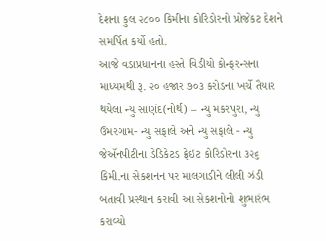દેશના કુલ ૨૮૦૦ કિમીના કોરિડોરનો પ્રોજેકટ દેશને સમર્પિત કર્યો હતો.
આજે વડાપ્રધાનના હસ્તે વિડીયો કોન્ફરન્સના માધ્યમથી રૂ. ૨૦ હજાર ૭૦૩ કરોડના ખર્ચે તૈયાર થયેલા ન્યુ સાણંદ(નોર્થ) – ન્યુ મકરપુરા, ન્યુ ઉમરગામ- ન્યુ સફાલે અને ન્યુ સફાલે - ન્યુ જેઍનપીટીના ડેડિકેટડ ફ્રેઇટ કોરિડોરના ૩૨૬ કિમી.ના સેકશનન પર માલગાડીને લીલી ઝંડી બતાવી પ્રસ્થાન કરાવી આ સેકશનોનો શુભારંભ કરાવ્યો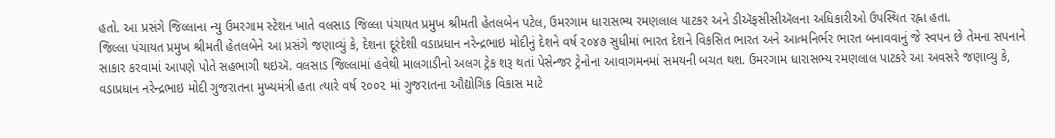હતો. આ પ્રસંગે જિલ્લાના ન્યુ ઉમરગામ સ્ટેશન ખાતે વલસાડ જિલ્લા પંચાયત પ્રમુખ શ્રીમતી હેતલબેન પટેલ, ઉમરગામ ધારાસભ્ય રમણલાલ પાટકર અને ડીઍફસીસીઍલના અધિકારીઓ ઉપસ્થિત રહ્ના હતા.
જિલ્લા પંચાયત પ્રમુખ શ્રીમતી હેતલબેને આ પ્રસંગે જણાવ્યું કે, દેશના દૂરંદેશી વડાપ્રધાન નરેન્દ્રભાઇ મોદીનું દેશને વર્ષ ૨૦૪૭ સુધીમાં ભારત દેશને વિકસિત ભારત અને આત્મનિર્ભર ભારત બનાવવાનું જે સ્વપન છે તેમના સપનાને સાકાર કરવામાં આપણે પોતે સહભાગી થઇઍ. વલસાડ જિલ્લામાં હવેથી માલગાડીનો અલગ ટ્રેક શરૂ થતાં પેસેન્જર ટ્રેનોના આવાગમનમાં સમયની બચત થશ. ઉમરગામ ધારાસભ્ય રમણલાલ પાટકરે આ અવસરે જણાવ્યુ કે, વડાપ્રધાન નરેન્દ્રભાઇ મોદી ગુજરાતના મુખ્યમંત્રી હતા ત્યારે વર્ષ ૨૦૦૨ માં ગુજરાતના ઔદ્યોગિક વિકાસ માટે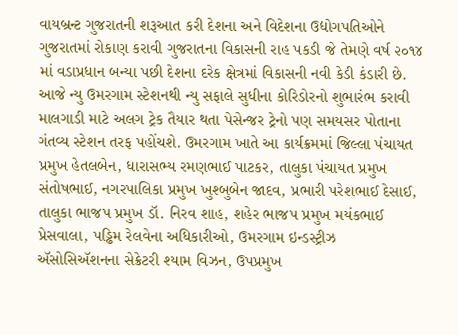વાયબ્રન્ટ ગુજરાતની શરૂઆત કરી દેશના અને વિદેશના ઉદ્યોગપતિઓને ગુજરાતમાં રોકાણ કરાવી ગુજરાતના વિકાસની રાહ પકડી જે તેમણે વર્ષ ૨૦૧૪ માં વડાપ્રધાન બન્યા પછી દેશના દરેક ક્ષેત્રમાં વિકાસની નવી કેડી કંડારી છે. આજે ન્યુ ઉમરગામ સ્ટેશનથી ન્યુ સફાલે સુધીના કોરિડોરનો શુભારંભ કરાવી માલગાડી માટે અલગ ટ્રેક તૈયાર થતા પેસેન્જર ટ્રેનો પણ સમયસર પોતાના ગંતવ્ય સ્ટેશન તરફ પહોંચશે. ઉમરગામ ખાતે આ કાર્યક્રમમાં જિલ્લા પંચાયત પ્રમુખ હેતલબેન, ધારાસભ્ય રમણભાઈ પાટકર, તાલુકા પંચાયત પ્રમુખ સંતોષભાઈ, નગરપાલિકા પ્રમુખ ખુશ્બુબેન જાદવ, પ્રભારી પરેશભાઈ દેસાઈ, તાલુકા ભાજપ પ્રમુખ ડૉ. નિરવ શાહ, શહેર ભાજપ પ્રમુખ મયંકભાઈ પ્રેસવાલા, પડ્ઢિમ રેલવેના અધિકારીઓ, ઉમરગામ ઇન્ડસ્ટ્રીઝ ઍસોસિઍશનના સેક્રેટરી શ્યામ વિઝન, ઉપપ્રમુખ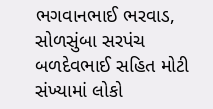ભગવાનભાઈ ભરવાડ, સોળસુંબા સરપંચ બળદેવભાઈ સહિત મોટી સંખ્યામાં લોકો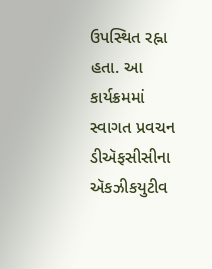ઉપસ્થિત રહ્ના હતા. આ કાર્યક્રમમાં સ્વાગત પ્રવચન ડીઍફસીસીના ઍકઝીકયુટીવ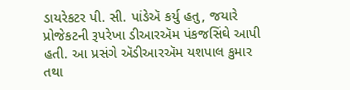ડાયરેકટર પી. સી. પાંઙેઍ કર્યુ હતુ, જયારે પ્રોજેકટની રૂપરેખા ડીઆરઍમ પંકજસિંઘે આપી હતી. આ પ્રસંગે ઍડીઆરઍમ યશપાલ કુમાર તથા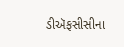ડીઍફસીસીના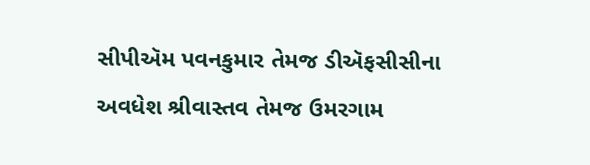સીપીઍમ પવનકુમાર તેમજ ડીઍફસીસીના અવધેશ શ્રીવાસ્તવ તેમજ ઉમરગામ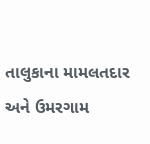તાલુકાના મામલતદાર અને ઉમરગામ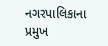નગરપાલિકાના પ્રમુખ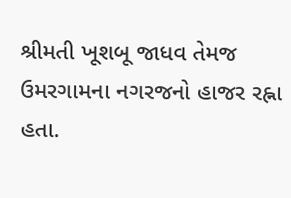શ્રીમતી ખૂશબૂ જાધવ તેમજ ઉમરગામના નગરજનો હાજર રહ્ના હતા.